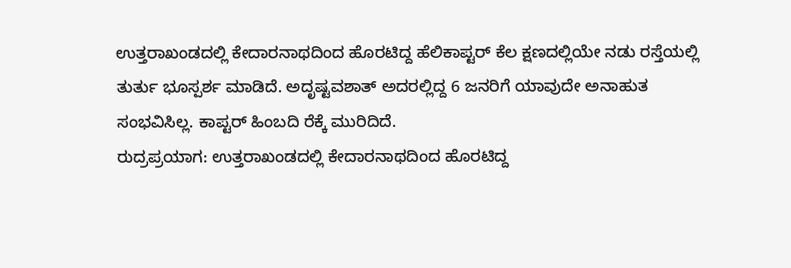ಉತ್ತರಾಖಂಡದಲ್ಲಿ ಕೇದಾರನಾಥದಿಂದ ಹೊರಟಿದ್ದ ಹೆಲಿಕಾಪ್ಟರ್ ಕೆಲ ಕ್ಷಣದಲ್ಲಿಯೇ ನಡು ರಸ್ತೆಯಲ್ಲಿ ತುರ್ತು ಭೂಸ್ಪರ್ಶ ಮಾಡಿದೆ. ಅದೃಷ್ಟವಶಾತ್ ಅದರಲ್ಲಿದ್ದ 6 ಜನರಿಗೆ ಯಾವುದೇ ಅನಾಹುತ ಸಂಭವಿಸಿಲ್ಲ. ಕಾಪ್ಟರ್ ಹಿಂಬದಿ ರೆಕ್ಕೆ ಮುರಿದಿದೆ.
ರುದ್ರಪ್ರಯಾಗ: ಉತ್ತರಾಖಂಡದಲ್ಲಿ ಕೇದಾರನಾಥದಿಂದ ಹೊರಟಿದ್ದ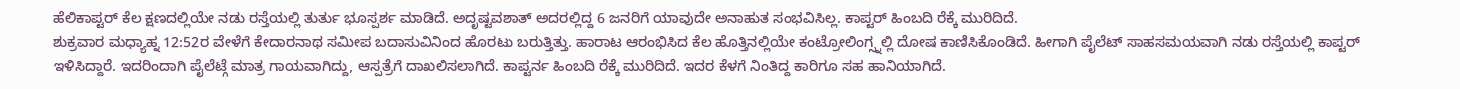ಹೆಲಿಕಾಪ್ಟರ್ ಕೆಲ ಕ್ಷಣದಲ್ಲಿಯೇ ನಡು ರಸ್ತೆಯಲ್ಲಿ ತುರ್ತು ಭೂಸ್ಪರ್ಶ ಮಾಡಿದೆ. ಅದೃಷ್ಟವಶಾತ್ ಅದರಲ್ಲಿದ್ದ 6 ಜನರಿಗೆ ಯಾವುದೇ ಅನಾಹುತ ಸಂಭವಿಸಿಲ್ಲ. ಕಾಪ್ಟರ್ ಹಿಂಬದಿ ರೆಕ್ಕೆ ಮುರಿದಿದೆ.
ಶುಕ್ರವಾರ ಮಧ್ಯಾಹ್ನ 12:52ರ ವೇಳೆಗೆ ಕೇದಾರನಾಥ ಸಮೀಪ ಬದಾಸುವಿನಿಂದ ಹೊರಟು ಬರುತ್ತಿತ್ತು. ಹಾರಾಟ ಆರಂಭಿಸಿದ ಕೆಲ ಹೊತ್ತಿನಲ್ಲಿಯೇ ಕಂಟ್ರೋಲಿಂಗ್ಸ್ನಲ್ಲಿ ದೋಷ ಕಾಣಿಸಿಕೊಂಡಿದೆ. ಹೀಗಾಗಿ ಪೈಲೆಟ್ ಸಾಹಸಮಯವಾಗಿ ನಡು ರಸ್ತೆಯಲ್ಲಿ ಕಾಪ್ಟರ್ ಇಳಿಸಿದ್ದಾರೆ. ಇದರಿಂದಾಗಿ ಪೈಲೆಟ್ಗೆ ಮಾತ್ರ ಗಾಯವಾಗಿದ್ದು, ಆಸ್ಪತ್ರೆಗೆ ದಾಖಲಿಸಲಾಗಿದೆ. ಕಾಪ್ಟರ್ನ ಹಿಂಬದಿ ರೆಕ್ಕೆ ಮುರಿದಿದೆ. ಇದರ ಕೆಳಗೆ ನಿಂತಿದ್ದ ಕಾರಿಗೂ ಸಹ ಹಾನಿಯಾಗಿದೆ.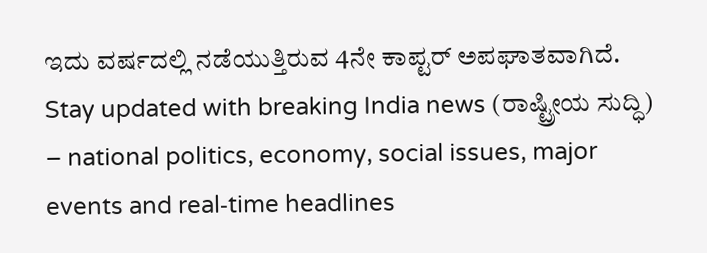ಇದು ವರ್ಷದಲ್ಲಿ ನಡೆಯುತ್ತಿರುವ 4ನೇ ಕಾಪ್ಟರ್ ಅಪಘಾತವಾಗಿದೆ.
Stay updated with breaking India news (ರಾಷ್ಟ್ರೀಯ ಸುದ್ಧಿ) – national politics, economy, social issues, major events and real‑time headlines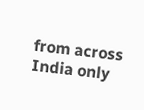from across India only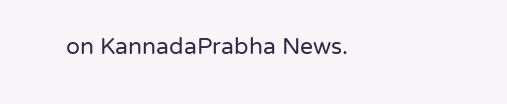on KannadaPrabha News.